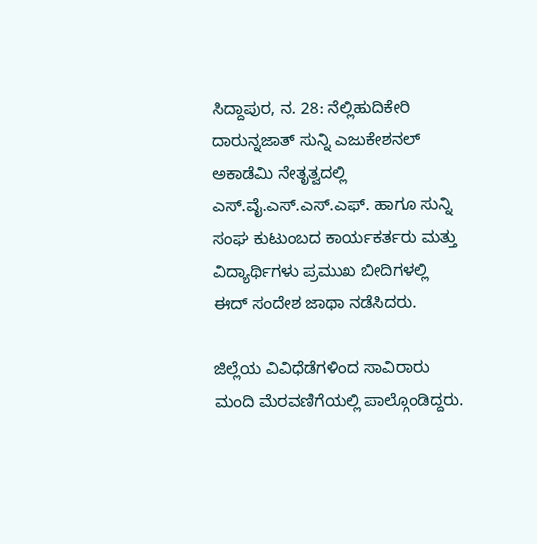ಸಿದ್ದಾಪುರ, ನ. 28: ನೆಲ್ಲಿಹುದಿಕೇರಿ ದಾರುನ್ನಜಾತ್ ಸುನ್ನಿ ಎಜುಕೇಶನಲ್ ಅಕಾಡೆಮಿ ನೇತೃತ್ವದಲ್ಲಿ ಎಸ್.ವೈ.ಎಸ್.ಎಸ್.ಎಫ್. ಹಾಗೂ ಸುನ್ನಿ ಸಂಘ ಕುಟುಂಬದ ಕಾರ್ಯಕರ್ತರು ಮತ್ತು ವಿದ್ಯಾರ್ಥಿಗಳು ಪ್ರಮುಖ ಬೀದಿಗಳಲ್ಲಿ ಈದ್ ಸಂದೇಶ ಜಾಥಾ ನಡೆಸಿದರು.

ಜಿಲ್ಲೆಯ ವಿವಿಧೆಡೆಗಳಿಂದ ಸಾವಿರಾರು ಮಂದಿ ಮೆರವಣಿಗೆಯಲ್ಲಿ ಪಾಲ್ಗೊಂಡಿದ್ದರು.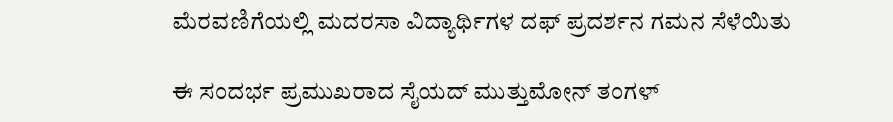ಮೆರವಣಿಗೆಯಲ್ಲಿ ಮದರಸಾ ವಿದ್ಯಾರ್ಥಿಗಳ ದಫ್ ಪ್ರದರ್ಶನ ಗಮನ ಸೆಳೆಯಿತು

ಈ ಸಂದರ್ಭ ಪ್ರಮುಖರಾದ ಸೈಯದ್ ಮುತ್ತುಮೋನ್ ತಂಗಳ್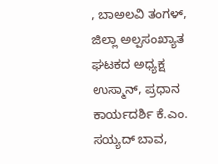, ಬಾಅಲವಿ ತಂಗಳ್, ಜಿಲ್ಲಾ ಅಲ್ಪಸಂಖ್ಯಾತ ಘಟಕದ ಅಧ್ಯಕ್ಷ ಉಸ್ಮಾನ್, ಪ್ರಧಾನ ಕಾರ್ಯದರ್ಶಿ ಕೆ.ಎಂ. ಸಯ್ಯದ್ ಬಾವ,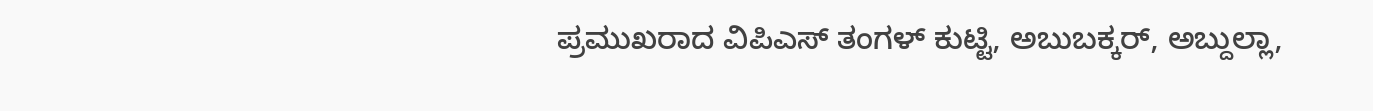ಪ್ರಮುಖರಾದ ವಿಪಿಎಸ್ ತಂಗಳ್ ಕುಟ್ಟಿ, ಅಬುಬಕ್ಕರ್, ಅಬ್ದುಲ್ಲಾ,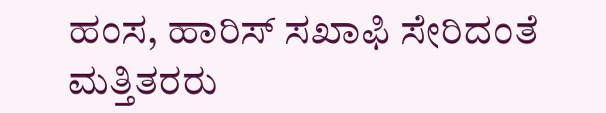ಹಂಸ, ಹಾರಿಸ್ ಸಖಾಫಿ ಸೇರಿದಂತೆ ಮತ್ತಿತರರು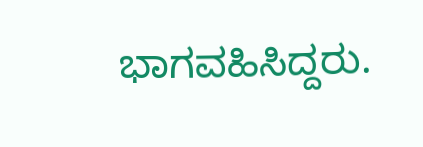ಭಾಗವಹಿಸಿದ್ದರು.